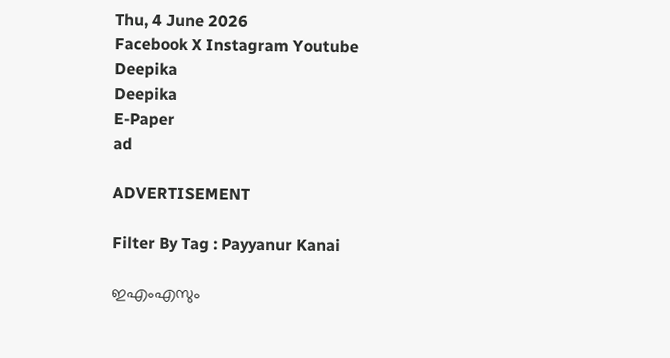Thu, 4 June 2026
Facebook X Instagram Youtube
Deepika
Deepika
E-Paper
ad

ADVERTISEMENT

Filter By Tag : Payyanur Kanai

ഇഎംഎസും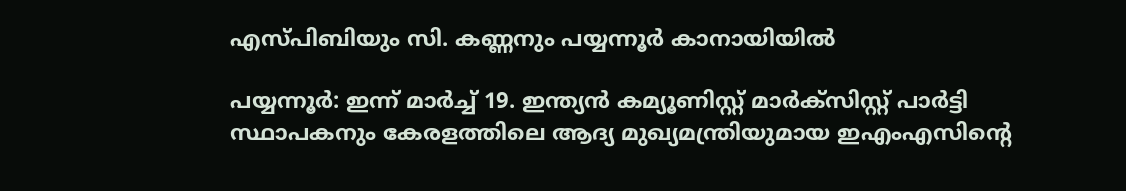എസ്പിബിയും സി. കണ്ണനും പയ്യന്നൂര്‍ കാനായിയില്‍

പയ്യന്നൂര്‍: ഇന്ന് മാര്‍ച്ച് 19. ഇന്ത്യന്‍ കമ്യൂണിസ്റ്റ് മാര്‍ക്‌സിസ്റ്റ് പാര്‍ട്ടി സ്ഥാപകനും കേരളത്തിലെ ആദ്യ മുഖ്യമന്ത്രിയുമായ ഇഎംഎസിന്‍റെ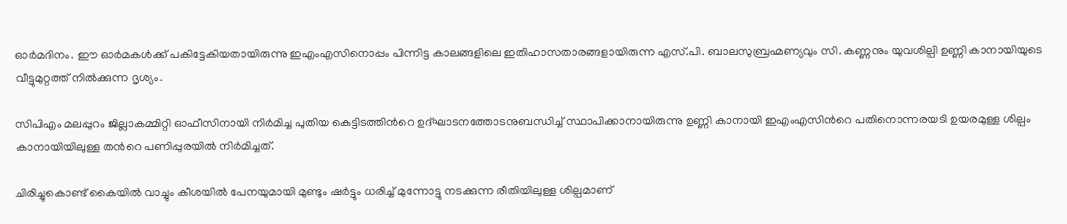ഓര്‍മദിനം. ഈ ഓർമകള്‍ക്ക് പകിട്ടേകിയതായിരുന്നു ഇഎംഎസിനൊപ്പം പിന്നിട്ട കാലങ്ങളിലെ ഇതിഹാസതാരങ്ങളായിരുന്ന എസ്.പി. ബാലസുബ്രഹ്മണ്യവും സി. കണ്ണനും യുവശില്പി ഉണ്ണി കാനായിയുടെ വീട്ടുമുറ്റത്ത് നില്‍ക്കുന്ന ദൃശ്യം.

സിപിഎം മലപ്പുറം ജില്ലാകമ്മിറ്റി ഓഫീസിനായി നിര്‍മിച്ച പുതിയ കെട്ടിടത്തിന്‍റെ ഉദ്ഘാടനത്തോടനുബന്ധിച്ച് സ്ഥാപിക്കാനായിരുന്നു ഉണ്ണി കാനായി ഇഎംഎസിന്‍റെ പതിനൊന്നരയടി ഉയരമുള്ള ശില്പം കാനായിയിലുള്ള തന്‍റെ പണിപ്പുരയില്‍ നിര്‍മിച്ചത്.

ചിരിച്ചുകൊണ്ട് കൈയില്‍ വാച്ചും കീശയില്‍ പേനയുമായി മുണ്ടും ഷര്‍ട്ടും ധരിച്ച് മുന്നോട്ടു നടക്കുന്ന രീതിയിലുള്ള ശില്പമാണ്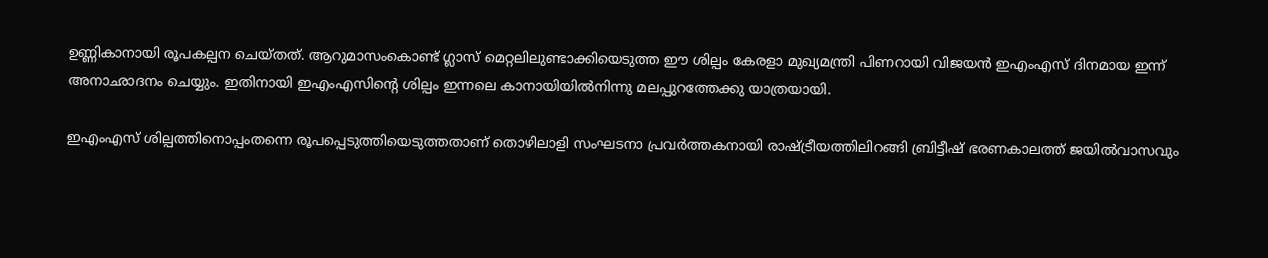ഉണ്ണികാനായി രൂപകല്പന ചെയ്തത്. ആറുമാസംകൊണ്ട് ഗ്ലാസ് മെറ്റലിലുണ്ടാക്കിയെടുത്ത ഈ ശില്പം കേരളാ മുഖ്യമന്ത്രി പിണറായി വിജയന്‍ ഇഎംഎസ് ദിനമായ ഇന്ന് അനാഛാദനം ചെയ്യും. ഇതിനായി ഇഎംഎസിന്‍റെ ശില്പം ഇന്നലെ കാനായിയില്‍നിന്നു മലപ്പുറത്തേക്കു യാത്രയായി.

ഇഎംഎസ് ശില്പത്തിനൊപ്പംതന്നെ രൂപപ്പെടുത്തിയെടുത്തതാണ് തൊഴിലാളി സംഘടനാ പ്രവര്‍ത്തകനായി രാഷ്‌ട്രീയത്തിലിറങ്ങി ബ്രിട്ടീഷ് ഭരണകാലത്ത് ജയില്‍വാസവും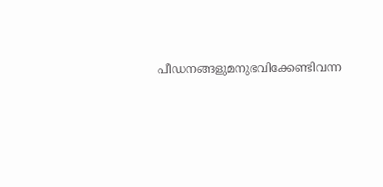പീഡനങ്ങളുമനുഭവിക്കേണ്ടിവന്ന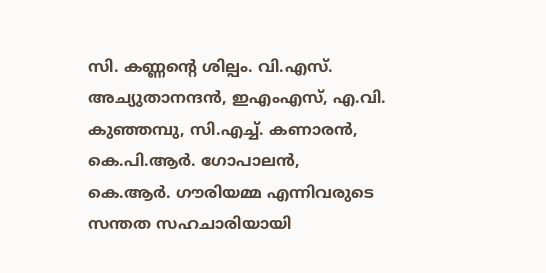സി. കണ്ണന്‍റെ ശില്പം. വി.എസ്. അച്യുതാനന്ദന്‍, ഇഎംഎസ്, എ.വി. കുഞ്ഞമ്പു, സി.എച്ച്. കണാരന്‍, കെ.പി.ആര്‍. ഗോപാലന്‍, കെ.ആര്‍. ഗൗരിയമ്മ എന്നിവരുടെ സന്തത സഹചാരിയായി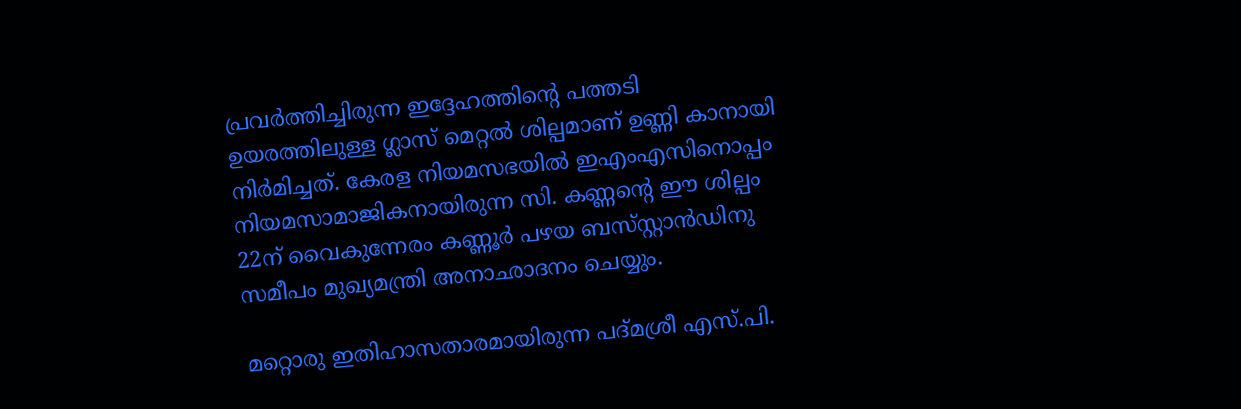പ്രവര്‍ത്തിച്ചിരുന്ന ഇദ്ദേഹത്തിന്‍റെ പത്തടി ഉയരത്തിലുള്ള ഗ്ലാസ് മെറ്റല്‍ ശില്പമാണ് ഉണ്ണി കാനായി നിര്‍മിച്ചത്. കേരള നിയമസഭയില്‍ ഇഎംഎസിനൊപ്പം നിയമസാമാജികനായിരുന്ന സി. കണ്ണന്‍റെ ഈ ശില്പം 22ന് വൈകുന്നേരം കണ്ണൂര്‍ പഴയ ബസ്‌സ്റ്റാൻഡിനു സമീപം മുഖ്യമന്ത്രി അനാഛാദനം ചെയ്യും.

മറ്റൊരു ഇതിഹാസതാരമായിരുന്ന പദ്മശ്രീ എസ്.പി.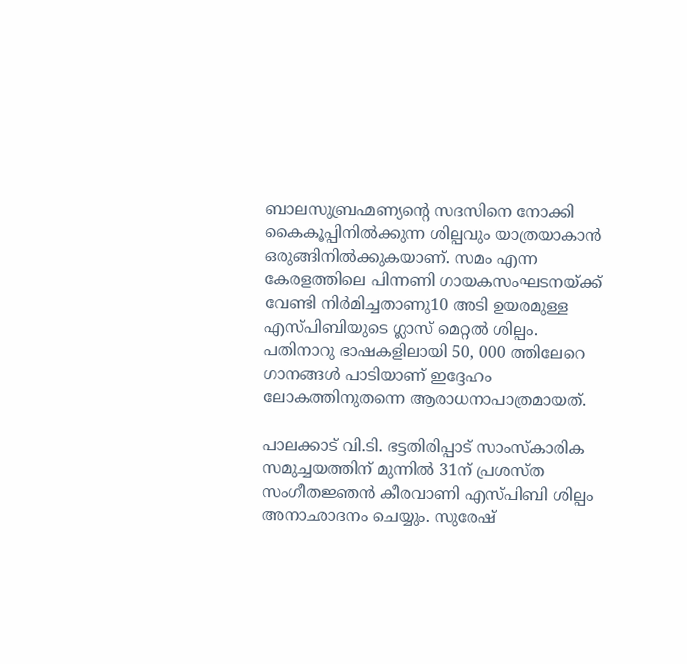ബാലസുബ്രഹ്മണ്യന്‍റെ സദസിനെ നോക്കി കൈകൂപ്പിനില്‍ക്കുന്ന ശില്പവും യാത്രയാകാന്‍ ഒരുങ്ങിനില്‍ക്കുകയാണ്. സമം എന്ന കേരളത്തിലെ പിന്നണി ഗായകസംഘടനയ്ക്ക് വേണ്ടി നിര്‍മിച്ചതാണു10 അടി ഉയരമുള്ള എസ്പിബിയുടെ ഗ്ലാസ് മെറ്റല്‍ ശില്പം. പതിനാറു ഭാഷകളിലായി 50, 000 ത്തിലേറെ ഗാനങ്ങള്‍ പാടിയാണ് ഇദ്ദേഹം ലോകത്തിനുതന്നെ ആരാധനാപാത്രമായത്.

പാലക്കാട് വി.ടി. ഭട്ടതിരിപ്പാട് സാംസ്‌കാരിക സമുച്ചയത്തിന് മുന്നില്‍ 31ന് പ്രശസ്ത സംഗീതജ്ഞന്‍ കീരവാണി എസ്പിബി ശില്പം അനാഛാദനം ചെയ്യും. സുരേഷ്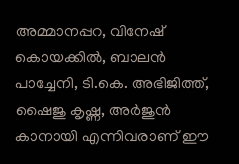അമ്മാനപ്പറ, വിനേഷ് കൊയക്കില്‍, ബാലന്‍ പാച്ചേനി, ടി.കെ. അഭിജിത്ത്, ഷൈജു കൃഷ്ണ, അര്‍ജുന്‍ കാനായി എന്നിവരാണ് ഈ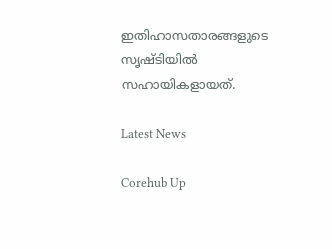ഇതിഹാസതാരങ്ങളുടെ സൃഷ്ടിയില്‍ സഹായികളായത്.

Latest News

Corehub Up